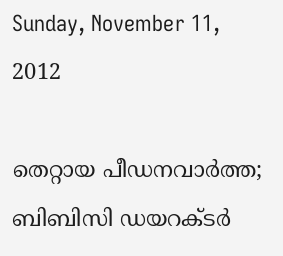Sunday, November 11, 2012

തെറ്റായ പീഡനവാര്‍ത്ത; ബിബിസി ഡയറക്ടര്‍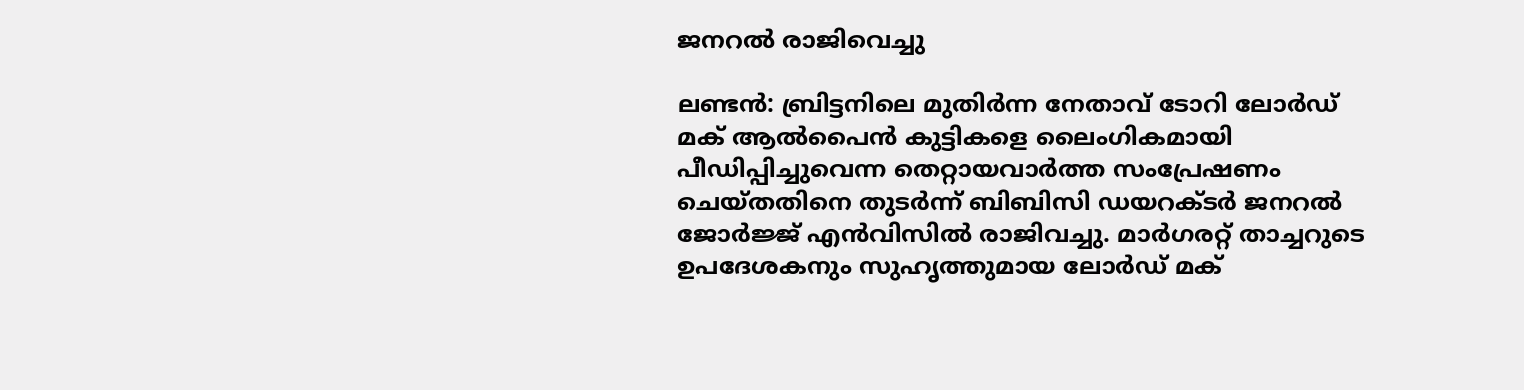ജനറല്‍ രാജിവെച്ചു

ലണ്ടന്‍: ബ്രിട്ടനിലെ മുതിര്‍ന്ന നേതാവ് ടോറി ലോര്‍ഡ് മക് ആല്‍പൈന്‍ കുട്ടികളെ ലൈംഗികമായി പീഡിപ്പിച്ചുവെന്ന തെറ്റായവാര്‍ത്ത സംപ്രേഷണം ചെയ്തതിനെ തുടര്‍ന്ന് ബിബിസി ഡയറക്ടര്‍ ജനറല്‍ ജോര്‍ജ്ജ് എന്‍വിസില്‍ രാജിവച്ചു. മാര്‍ഗരറ്റ് താച്ചറുടെ ഉപദേശകനും സുഹൃത്തുമായ ലോര്‍ഡ് മക്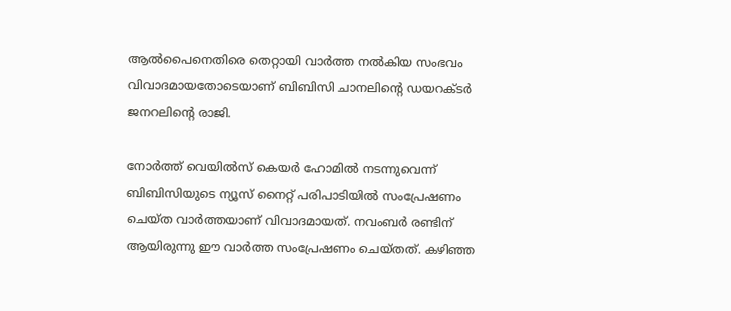ആല്‍പൈനെതിരെ തെറ്റായി വാര്‍ത്ത നല്‍കിയ സംഭവം വിവാദമായതോടെയാണ് ബിബിസി ചാനലിന്റെ ഡയറക്ടര്‍ ജനറലിന്റെ രാജി.

നോര്‍ത്ത് വെയില്‍സ് കെയര്‍ ഹോമില്‍ നടന്നുവെന്ന് ബിബിസിയുടെ ന്യൂസ് നൈറ്റ് പരിപാടിയില്‍ സംപ്രേഷണം ചെയ്ത വാര്‍ത്തയാണ് വിവാദമായത്. നവംബര്‍ രണ്ടിന് ആയിരുന്നു ഈ വാര്‍ത്ത സംപ്രേഷണം ചെയ്തത്. കഴിഞ്ഞ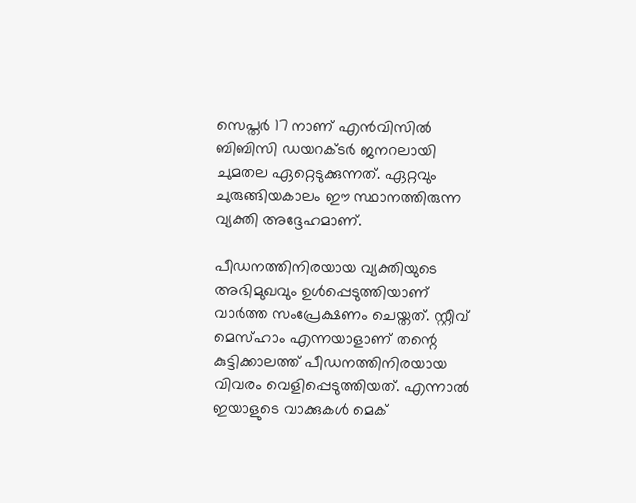സെപ്തര്‍ 17 നാണ് എന്‍വിസില്‍ ബിബിസി ഡയറക്ടര്‍ ജനറലായി ചുമതല ഏറ്റെടുക്കുന്നത്. ഏറ്റവും ചുരുങ്ങിയകാലം ഈ സ്ഥാനത്തിരുന്ന വ്യക്തി അദ്ദേഹമാണ്.

പീഡനത്തിനിരയായ വ്യക്തിയുടെ അഭിമുഖവും ഉള്‍പ്പെടുത്തിയാണ് വാര്‍ത്ത സംപ്രേക്ഷണം ചെയ്തത്. സ്റ്റീവ് മെസ്ഹാം എന്നയാളാണ് തന്റെ കുട്ടിക്കാലത്ത് പീഡനത്തിനിരയായ വിവരം വെളിപ്പെടുത്തിയത്. എന്നാല്‍ ഇയാളുടെ വാക്കുകള്‍ മെക്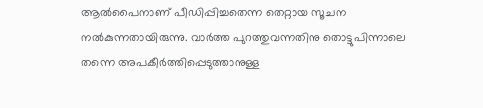ആല്‍പൈനാണ് പീഡിപ്പിച്ചതെന്ന തെറ്റായ സൂചന നല്‍കുന്നതായിരുന്നു. വാര്‍ത്ത പുറത്തുവന്നതിനു തൊട്ടുപിന്നാലെ തന്നെ അപകീര്‍ത്തിപ്പെടുത്താനുള്ള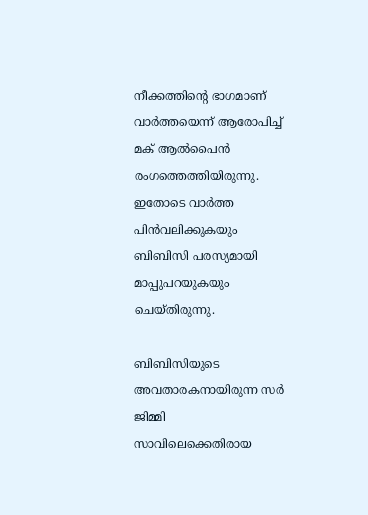നീക്കത്തിന്റെ ഭാഗമാണ് വാര്‍ത്തയെന്ന് ആരോപിച്ച് മക് ആല്‍പൈന്‍ രംഗത്തെത്തിയിരുന്നു. ഇതോടെ വാര്‍ത്ത പിന്‍വലിക്കുകയും ബിബിസി പരസ്യമായി മാപ്പുപറയുകയും ചെയ്തിരുന്നു.

ബിബിസിയുടെ അവതാരകനായിരുന്ന സര്‍ ജിമ്മി സാവിലെക്കെതിരായ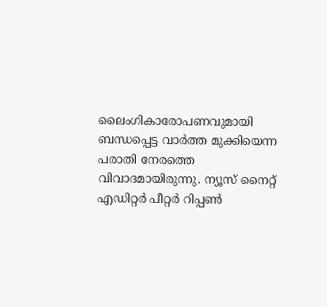ലൈംഗികാരോപണവുമായി ബന്ധപ്പെട്ട വാര്‍ത്ത മുക്കിയെന്ന പരാതി നേരത്തെ വിവാദമായിരുന്നു. ന്യൂസ് നൈറ്റ് എഡിറ്റര്‍ പീറ്റര്‍ റിപ്പണ്‍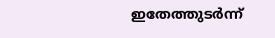ഇതേത്തുടര്‍ന്ന്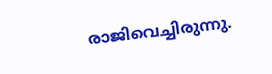രാജിവെച്ചിരുന്നു.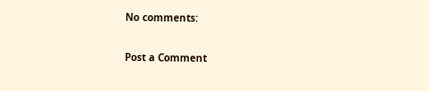No comments:

Post a Comment